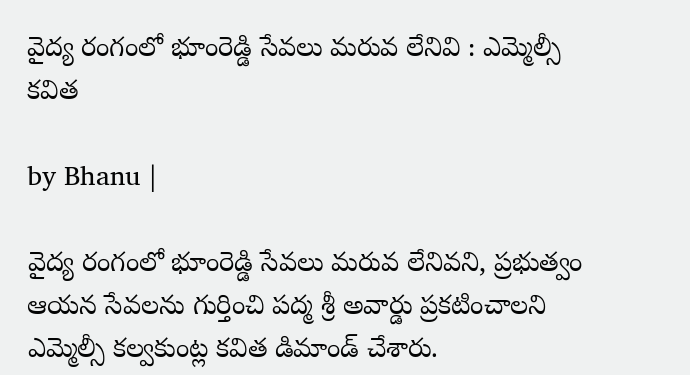వైద్య రంగంలో భూంరెడ్డి సేవలు మరువ లేనివి : ఎమ్మెల్సీ కవిత

by Bhanu |

వైద్య రంగంలో భూంరెడ్డి సేవలు మరువ లేనివని, ప్రభుత్వం ఆయన సేవలను గుర్తించి పద్మ శ్రీ అవార్డు ప్రకటించాలని ఎమ్మెల్సీ కల్వకుంట్ల కవిత డిమాండ్ చేశారు.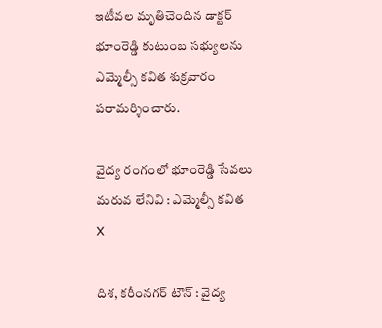ఇటీవల మృతిచెందిన డాక్టర్ భూంరెడ్డి కుటుంబ సభ్యులను ఎమ్మెల్సీ కవిత శుక్రవారం పరామర్శించారు.

వైద్య రంగంలో భూంరెడ్డి సేవలు మరువ లేనివి : ఎమ్మెల్సీ కవిత
X

దిశ, కరీంనగర్ టౌన్ : వైద్య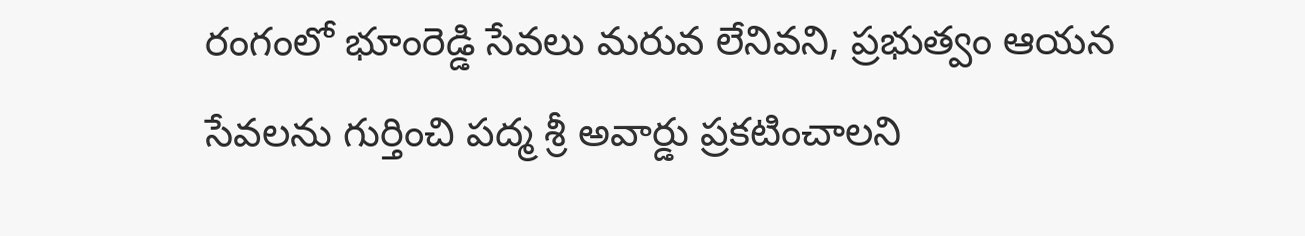రంగంలో భూంరెడ్డి సేవలు మరువ లేనివని, ప్రభుత్వం ఆయన సేవలను గుర్తించి పద్మ శ్రీ అవార్డు ప్రకటించాలని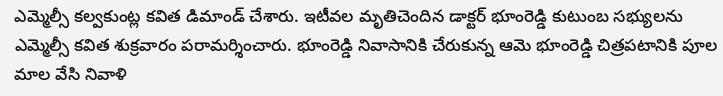ఎమ్మెల్సీ కల్వకుంట్ల కవిత డిమాండ్ చేశారు. ఇటీవల మృతిచెందిన డాక్టర్ భూంరెడ్డి కుటుంబ సభ్యులను ఎమ్మెల్సీ కవిత శుక్రవారం పరామర్శించారు. భూంరెడ్డి నివాసానికి చేరుకున్న ఆమె భూంరెడ్డి చిత్రపటానికి పూల మాల వేసి నివాళి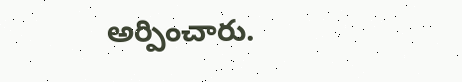అర్పించారు.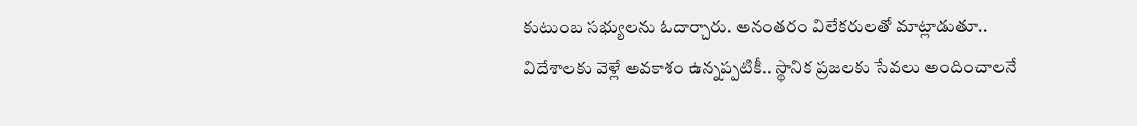కుటుంబ సభ్యులను ఓదార్చారు. అనంతరం విలేకరులతో మాట్లాడుతూ.. విదేశాలకు వెళ్లే అవకాశం ఉన్నప్పటికీ.. స్థానిక ప్రజలకు సేవలు అందించాలనే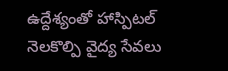ఉద్దేశ్యంతో హాస్పిటల్ నెలకొల్పి వైద్య సేవలు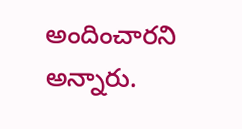అందించారని అన్నారు.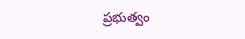ప్రభుత్వం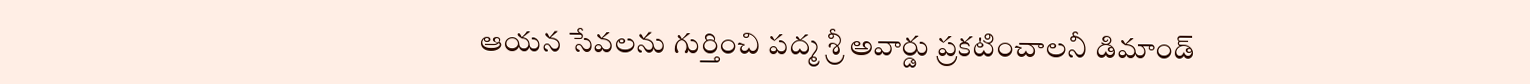ఆయన సేవలను గుర్తించి పద్మ శ్రీ అవార్డు ప్రకటించాలనీ డిమాండ్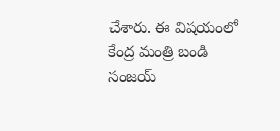చేశారు. ఈ విషయంలో కేంద్ర మంత్రి బండి సంజయ్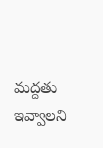మద్దతు ఇవ్వాలని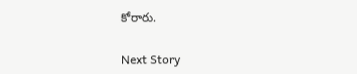కోరారు.

Next Story